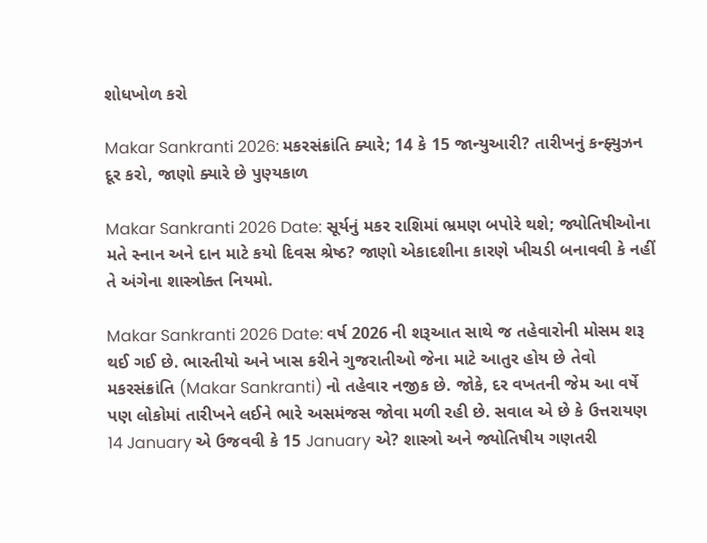શોધખોળ કરો

Makar Sankranti 2026: મકરસંક્રાંતિ ક્યારે; 14 કે 15 જાન્યુઆરી? તારીખનું કન્ફ્યુઝન દૂર કરો, જાણો ક્યારે છે પુણ્યકાળ

Makar Sankranti 2026 Date: સૂર્યનું મકર રાશિમાં ભ્રમણ બપોરે થશે; જ્યોતિષીઓના મતે સ્નાન અને દાન માટે કયો દિવસ શ્રેષ્ઠ? જાણો એકાદશીના કારણે ખીચડી બનાવવી કે નહીં તે અંગેના શાસ્ત્રોક્ત નિયમો.

Makar Sankranti 2026 Date: વર્ષ 2026 ની શરૂઆત સાથે જ તહેવારોની મોસમ શરૂ થઈ ગઈ છે. ભારતીયો અને ખાસ કરીને ગુજરાતીઓ જેના માટે આતુર હોય છે તેવો મકરસંક્રાંતિ (Makar Sankranti) નો તહેવાર નજીક છે. જોકે, દર વખતની જેમ આ વર્ષે પણ લોકોમાં તારીખને લઈને ભારે અસમંજસ જોવા મળી રહી છે. સવાલ એ છે કે ઉત્તરાયણ 14 January એ ઉજવવી કે 15 January એ? શાસ્ત્રો અને જ્યોતિષીય ગણતરી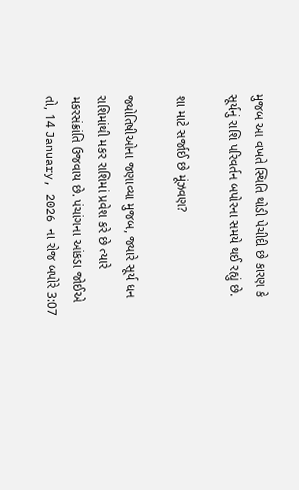મુજબ આ વખતે સ્થિતિ થોડી પેચીદી છે કારણ કે સૂર્યનું રાશિ પરિવર્તન બપોરના સમયે થઈ રહ્યું છે.

શા માટે સર્જાઈ છે મૂંઝવણ?

જ્યોતિષીઓના જણાવ્યા મુજબ, જ્યારે સૂર્ય ધન રાશિમાંથી મકર રાશિમાં પ્રવેશ કરે છે ત્યારે મકરસંક્રાંતિ ઉજવાય છે. પંચાંગના આંકડા જોઈએ તો, 14 January, 2026 ના રોજ બપોરે 3:07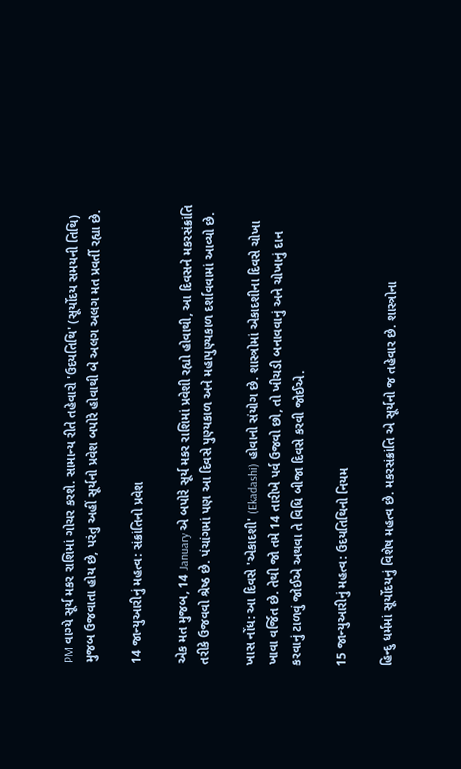PM વાગ્યે સૂર્ય મકર રાશિમાં ગોચર કરશે. સામાન્ય રીતે તહેવારો 'ઉદયતિથિ' (સૂર્યોદય સમયની તિથિ) મુજબ ઉજવાતા હોય છે, પરંતુ અહીં સૂર્યનો પ્રવેશ બપોરે હોવાથી બે અલગ અલગ મત પ્રવર્તી રહ્યા છે.

14 જાન્યુઆરીનું મહત્વ: સંક્રાંતિનો પ્રવેશ

એક મત મુજબ, 14 January એ બપોરે સૂર્ય મકર રાશિમાં પ્રવેશી રહ્યો હોવાથી, આ દિવસને મકરસંક્રાંતિ તરીકે ઉજવવો શ્રેષ્ઠ છે. પંચાંગમાં પણ આ દિવસે પુણ્યકાળ અને મહાપુણ્યકાળ દર્શાવવામાં આવ્યો છે.

ખાસ નોંધ: આ દિવસે 'એકાદશી' (Ekadashi) હોવાનો સંયોગ છે. શાસ્ત્રોમાં એકાદશીના દિવસે ચોખા ખાવા વર્જિત છે. તેથી જો તમે 14 તારીખે પર્વ ઉજવો છો, તો ખીચડી બનાવવાનું અને ચોખાનું દાન કરવાનું ટાળવું જોઈએ અથવા તે વિધિ બીજા દિવસે કરવી જોઈએ.

15 જાન્યુઆરીનું મહત્વ: ઉદયતિથિનો નિયમ

હિન્દુ ધર્મમાં સૂર્યોદયનું વિશેષ મહત્વ છે. મકરસંક્રાંતિ એ સૂર્યનો જ તહેવાર છે. શાસ્ત્રોના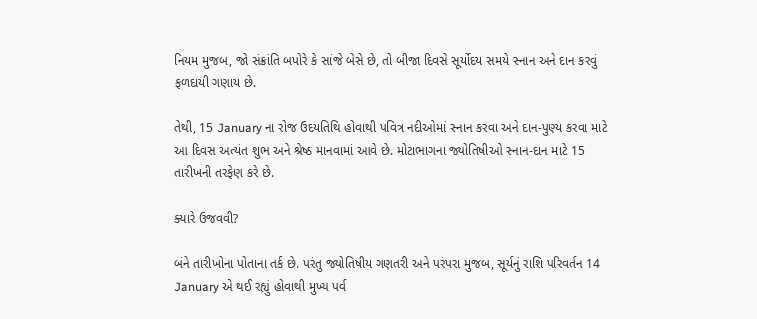નિયમ મુજબ, જો સંક્રાંતિ બપોરે કે સાંજે બેસે છે, તો બીજા દિવસે સૂર્યોદય સમયે સ્નાન અને દાન કરવું ફળદાયી ગણાય છે.

તેથી, 15 January ના રોજ ઉદયતિથિ હોવાથી પવિત્ર નદીઓમાં સ્નાન કરવા અને દાન-પુણ્ય કરવા માટે આ દિવસ અત્યંત શુભ અને શ્રેષ્ઠ માનવામાં આવે છે. મોટાભાગના જ્યોતિષીઓ સ્નાન-દાન માટે 15 તારીખની તરફેણ કરે છે.

ક્યારે ઉજવવી?

બંને તારીખોના પોતાના તર્ક છે. પરંતુ જ્યોતિષીય ગણતરી અને પરંપરા મુજબ, સૂર્યનું રાશિ પરિવર્તન 14 January એ થઈ રહ્યું હોવાથી મુખ્ય પર્વ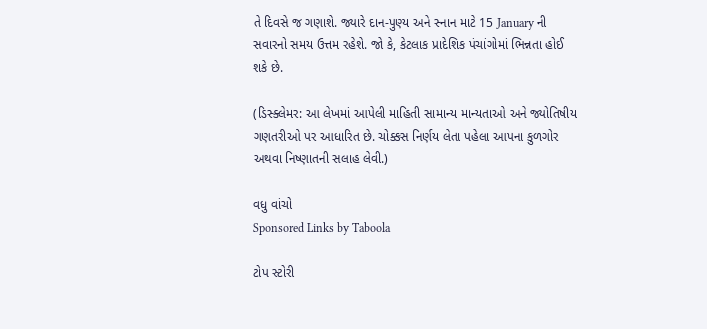તે દિવસે જ ગણાશે. જ્યારે દાન-પુણ્ય અને સ્નાન માટે 15 January ની સવારનો સમય ઉત્તમ રહેશે. જો કે, કેટલાક પ્રાદેશિક પંચાંગોમાં ભિન્નતા હોઈ શકે છે.

(ડિસ્ક્લેમર: આ લેખમાં આપેલી માહિતી સામાન્ય માન્યતાઓ અને જ્યોતિષીય ગણતરીઓ પર આધારિત છે. ચોક્કસ નિર્ણય લેતા પહેલા આપના કુળગોર અથવા નિષ્ણાતની સલાહ લેવી.)

વધુ વાંચો
Sponsored Links by Taboola

ટોપ સ્ટોરી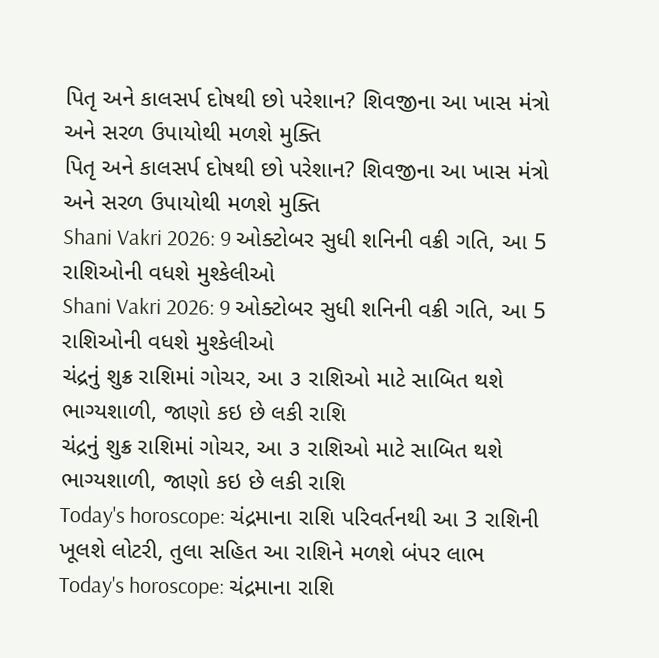પિતૃ અને કાલસર્પ દોષથી છો પરેશાન? શિવજીના આ ખાસ મંત્રો અને સરળ ઉપાયોથી મળશે મુક્તિ
પિતૃ અને કાલસર્પ દોષથી છો પરેશાન? શિવજીના આ ખાસ મંત્રો અને સરળ ઉપાયોથી મળશે મુક્તિ
Shani Vakri 2026: 9 ઓક્ટોબર સુધી શનિની વક્રી ગતિ, આ 5 રાશિઓની વધશે મુશ્કેલીઓ
Shani Vakri 2026: 9 ઓક્ટોબર સુધી શનિની વક્રી ગતિ, આ 5 રાશિઓની વધશે મુશ્કેલીઓ
ચંદ્રનું શુક્ર રાશિમાં ગોચર, આ ૩ રાશિઓ માટે સાબિત થશે ભાગ્યશાળી, જાણો કઇ છે લકી રાશિ
ચંદ્રનું શુક્ર રાશિમાં ગોચર, આ ૩ રાશિઓ માટે સાબિત થશે ભાગ્યશાળી, જાણો કઇ છે લકી રાશિ
Today's horoscope: ચંદ્રમાના રાશિ પરિવર્તનથી આ 3 રાશિની ખૂલશે લોટરી, તુલા સહિત આ રાશિને મળશે બંપર લાભ
Today's horoscope: ચંદ્રમાના રાશિ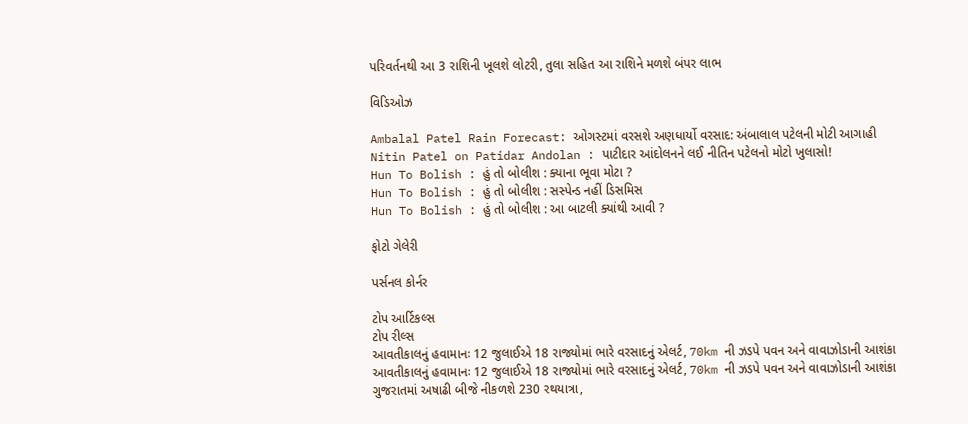પરિવર્તનથી આ 3 રાશિની ખૂલશે લોટરી, તુલા સહિત આ રાશિને મળશે બંપર લાભ

વિડિઓઝ

Ambalal Patel Rain Forecast: ઓગસ્ટમાં વરસશે અણધાર્યો વરસાદ: અંબાલાલ પટેલની મોટી આગાહી
Nitin Patel on Patidar Andolan : પાટીદાર આંદોલનને લઈ નીતિન પટેલનો મોટો ખુલાસો!
Hun To Bolish : હું તો બોલીશ : ક્યાના ભૂવા મોટા ?
Hun To Bolish : હું તો બોલીશ : સસ્પેન્ડ નહીં ડિસમિસ
Hun To Bolish : હું તો બોલીશ : આ બાટલી ક્યાંથી આવી ?

ફોટો ગેલેરી

પર્સનલ કોર્નર

ટોપ આર્ટિકલ્સ
ટોપ રીલ્સ
આવતીકાલનું હવામાનઃ 12 જુલાઈએ 18 રાજ્યોમાં ભારે વરસાદનું એલર્ટ, 70km ની ઝડપે પવન અને વાવાઝોડાની આશંકા
આવતીકાલનું હવામાનઃ 12 જુલાઈએ 18 રાજ્યોમાં ભારે વરસાદનું એલર્ટ, 70km ની ઝડપે પવન અને વાવાઝોડાની આશંકા
ગુજરાતમાં અષાઢી બીજે નીકળશે 230 રથયાત્રા,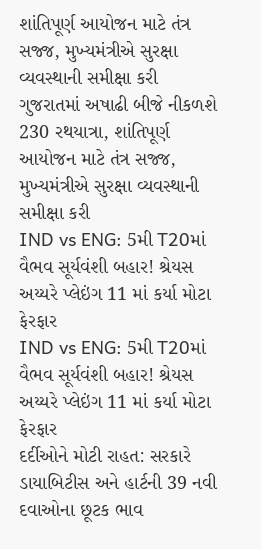શાંતિપૂર્ણ આયોજન માટે તંત્ર સજ્જ, મુખ્યમંત્રીએ સુરક્ષા વ્યવસ્થાની સમીક્ષા કરી
ગુજરાતમાં અષાઢી બીજે નીકળશે 230 રથયાત્રા, શાંતિપૂર્ણ આયોજન માટે તંત્ર સજ્જ, મુખ્યમંત્રીએ સુરક્ષા વ્યવસ્થાની સમીક્ષા કરી
IND vs ENG: 5મી T20માં વૈભવ સૂર્યવંશી બહાર! શ્રેયસ અય્યરે પ્લેઇંગ 11 માં કર્યા મોટા ફેરફાર
IND vs ENG: 5મી T20માં વૈભવ સૂર્યવંશી બહાર! શ્રેયસ અય્યરે પ્લેઇંગ 11 માં કર્યા મોટા ફેરફાર
દર્દીઓને મોટી રાહત: સરકારે ડાયાબિટીસ અને હાર્ટની 39 નવી દવાઓના છૂટક ભાવ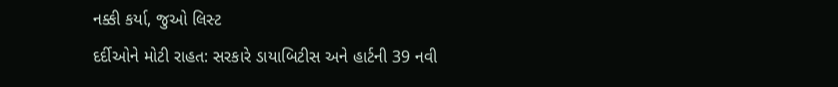નક્કી કર્યા, જુઓ લિસ્ટ
દર્દીઓને મોટી રાહત: સરકારે ડાયાબિટીસ અને હાર્ટની 39 નવી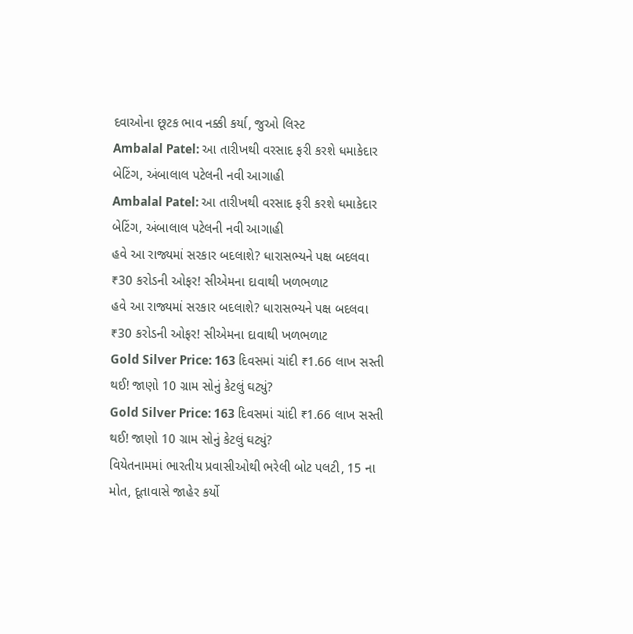દવાઓના છૂટક ભાવ નક્કી કર્યા, જુઓ લિસ્ટ
Ambalal Patel: આ તારીખથી વરસાદ ફરી કરશે ધમાકેદાર બેટિંગ, અંબાલાલ પટેલની નવી આગાહી
Ambalal Patel: આ તારીખથી વરસાદ ફરી કરશે ધમાકેદાર બેટિંગ, અંબાલાલ પટેલની નવી આગાહી
હવે આ રાજ્યમાં સરકાર બદલાશે? ધારાસભ્યને પક્ષ બદલવા ₹30 કરોડની ઓફર! સીએમના દાવાથી ખળભળાટ
હવે આ રાજ્યમાં સરકાર બદલાશે? ધારાસભ્યને પક્ષ બદલવા ₹30 કરોડની ઓફર! સીએમના દાવાથી ખળભળાટ
Gold Silver Price: 163 દિવસમાં ચાંદી ₹1.66 લાખ સસ્તી થઈ! જાણો 10 ગ્રામ સોનું કેટલું ઘટ્યું?
Gold Silver Price: 163 દિવસમાં ચાંદી ₹1.66 લાખ સસ્તી થઈ! જાણો 10 ગ્રામ સોનું કેટલું ઘટ્યું?
વિયેતનામમાં ભારતીય પ્રવાસીઓથી ભરેલી બોટ પલટી, 15 ના મોત, દૂતાવાસે જાહેર કર્યો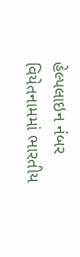હેલ્પલાઇન નંબર
વિયેતનામમાં ભારતીય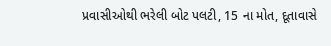પ્રવાસીઓથી ભરેલી બોટ પલટી, 15 ના મોત, દૂતાવાસે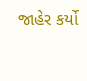જાહેર કર્યો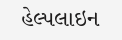હેલ્પલાઇન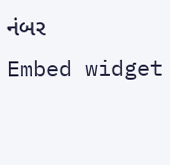નંબર
Embed widget